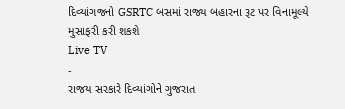દિવ્યાંગજનો GSRTC બસમાં રાજ્ય બહારના રૂટ પર વિનામૂલ્યે મુસાફરી કરી શકશે
Live TV
-
રાજય સરકારે દિવ્યાંગોને ગુજરાત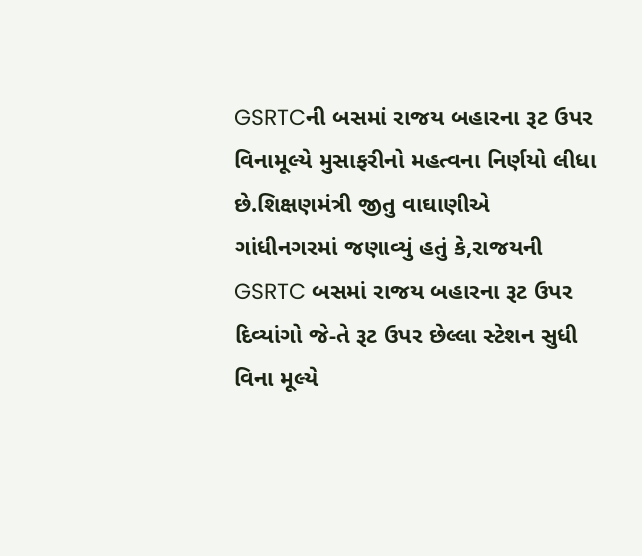GSRTCની બસમાં રાજય બહારના રૂટ ઉપર વિનામૂલ્યે મુસાફરીનો મહત્વના નિર્ણયો લીધા છે.શિક્ષણમંત્રી જીતુ વાઘાણીએ ગાંધીનગરમાં જણાવ્યું હતું કે,રાજયની GSRTC બસમાં રાજય બહારના રૂટ ઉપર દિવ્યાંગો જે-તે રૂટ ઉપર છેલ્લા સ્ટેશન સુધી વિના મૂલ્યે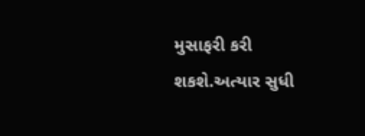મુસાફરી કરી શકશે.અત્યાર સુધી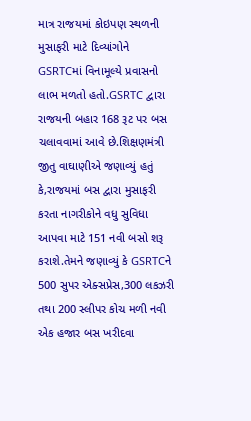માત્ર રાજયમાં કોઇપણ સ્થળની મુસાફરી માટે દિવ્યાંગોને GSRTCમાં વિનામૂલ્યે પ્રવાસનો લાભ મળતો હતો.GSRTC દ્વારા રાજયની બહાર 168 રૂટ પર બસ ચલાવવામાં આવે છે.શિક્ષણમંત્રી જીતુ વાઘાણીએ જણાવ્યું હતું કે,રાજયમાં બસ દ્વારા મુસાફરી કરતા નાગરીકોને વધુ સુવિધા આપવા માટે 151 નવી બસો શરૂ કરાશે.તેમને જણાવ્યું કે GSRTCને 500 સુપર એક્સપ્રેસ,300 લકઝરી તથા 200 સ્લીપર કોચ મળી નવી એક હજાર બસ ખરીદવા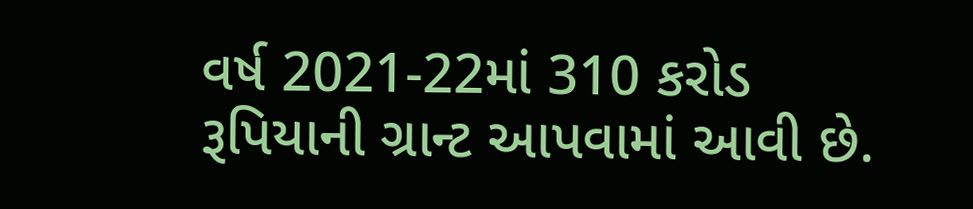વર્ષ 2021-22માં 310 કરોડ રૂપિયાની ગ્રાન્ટ આપવામાં આવી છે.